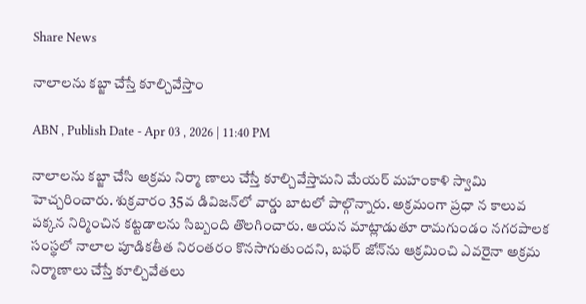Share News

నాలాలను కబ్జా చేస్తే కూల్చివేస్తాం

ABN , Publish Date - Apr 03 , 2026 | 11:40 PM

నాలాలను కబ్జా చేసి అక్రమ నిర్మా ణాలు చేస్తే కూల్చివేస్తామని మేయర్‌ మహంకాళి స్వామి హెచ్చరించారు. శుక్రవారం 35వ డివిజన్‌లో వార్డు బాటలో పాల్గొన్నారు. అక్రమంగా ప్రధా న కాలువ పక్కన నిర్మించిన కట్టడాలను సిబ్బంది తొలగించారు. ఆయన మాట్లాడుతూ రామగుండం నగరపాలక సంస్థలో నాలాల పూడికతీత నిరంతరం కొనసాగుతుందని, బఫర్‌ జోన్‌ను ఆక్రమించి ఎవరైనా అక్రమ నిర్మాణాలు చేస్తే కూల్చివేతలు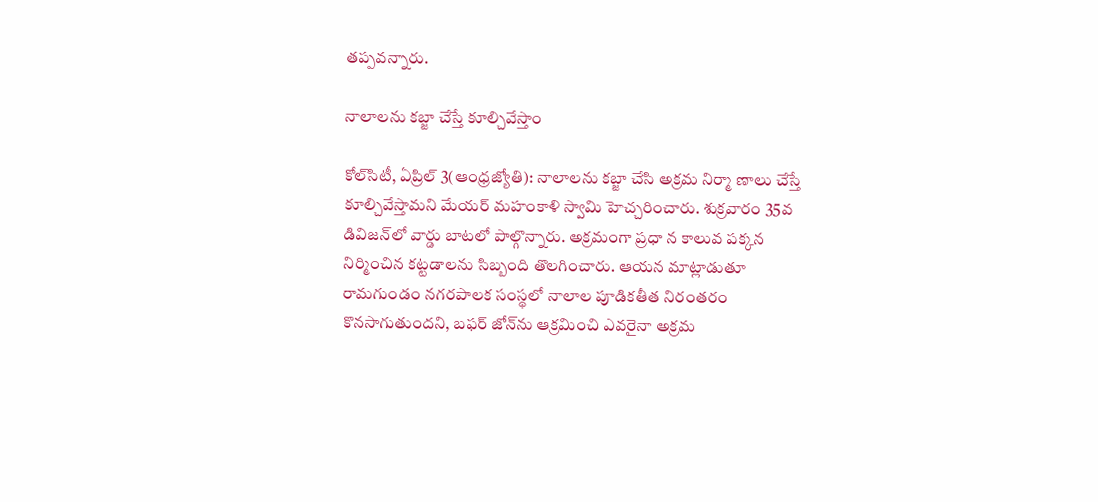తప్పవన్నారు.

నాలాలను కబ్జా చేస్తే కూల్చివేస్తాం

కోల్‌సిటీ, ఏప్రిల్‌ 3(ఆంధ్రజ్యోతి): నాలాలను కబ్జా చేసి అక్రమ నిర్మా ణాలు చేస్తే కూల్చివేస్తామని మేయర్‌ మహంకాళి స్వామి హెచ్చరించారు. శుక్రవారం 35వ డివిజన్‌లో వార్డు బాటలో పాల్గొన్నారు. అక్రమంగా ప్రధా న కాలువ పక్కన నిర్మించిన కట్టడాలను సిబ్బంది తొలగించారు. ఆయన మాట్లాడుతూ రామగుండం నగరపాలక సంస్థలో నాలాల పూడికతీత నిరంతరం కొనసాగుతుందని, బఫర్‌ జోన్‌ను ఆక్రమించి ఎవరైనా అక్రమ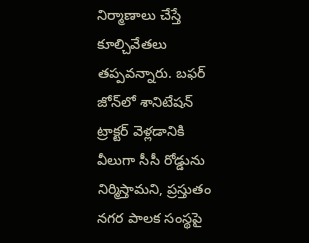నిర్మాణాలు చేస్తే కూల్చివేతలు తప్పవన్నారు. బఫర్‌ జోన్‌లో శానిటేషన్‌ ట్రాక్టర్‌ వెళ్లడానికి వీలుగా సీసీ రోడ్డును నిర్మిస్తామని, ప్రస్తుతం నగర పాలక సంస్థపై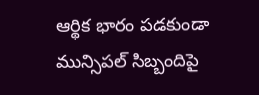ఆర్థిక భారం పడకుండా మున్సిపల్‌ సిబ్బందిపై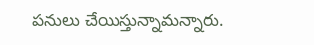పనులు చేయిస్తున్నామన్నారు.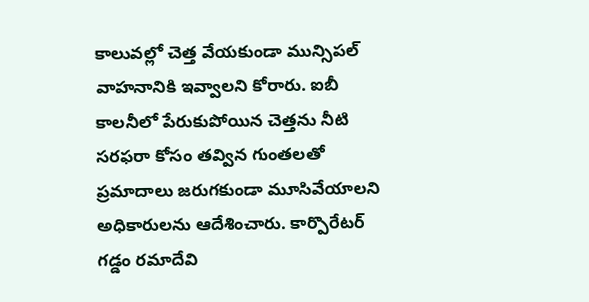కాలువల్లో చెత్త వేయకుండా మున్సిపల్‌ వాహనానికి ఇవ్వాలని కోరారు. ఐబీ కాలనీలో పేరుకుపోయిన చెత్తను నీటి సరఫరా కోసం తవ్విన గుంతలతో ప్రమాదాలు జరుగకుండా మూసివేయాలని అధికారులను ఆదేశించారు. కార్పొరేటర్‌ గడ్డం రమాదేవి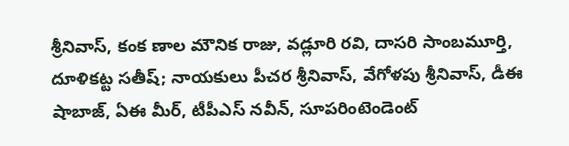శ్రీనివాస్‌, కంక ణాల మౌనిక రాజు, వడ్లూరి రవి, దాసరి సాంబమూర్తి, దూళికట్ట సతీష్‌; నాయకులు పీచర శ్రీనివాస్‌, వేగోళపు శ్రీనివాస్‌, డీఈ షాబాజ్‌, ఏఈ మీర్‌, టీపీఎస్‌ నవీన్‌, సూపరింటెండెంట్‌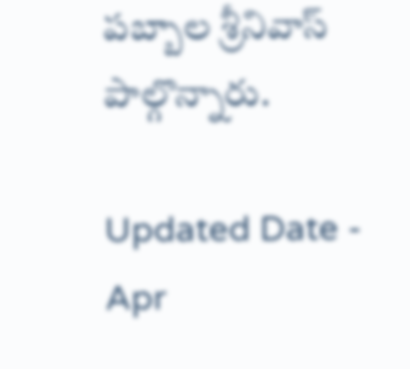పబ్బాల శ్రీనివాస్‌ పాల్గొన్నారు.

Updated Date - Apr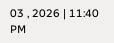03 , 2026 | 11:40 PM